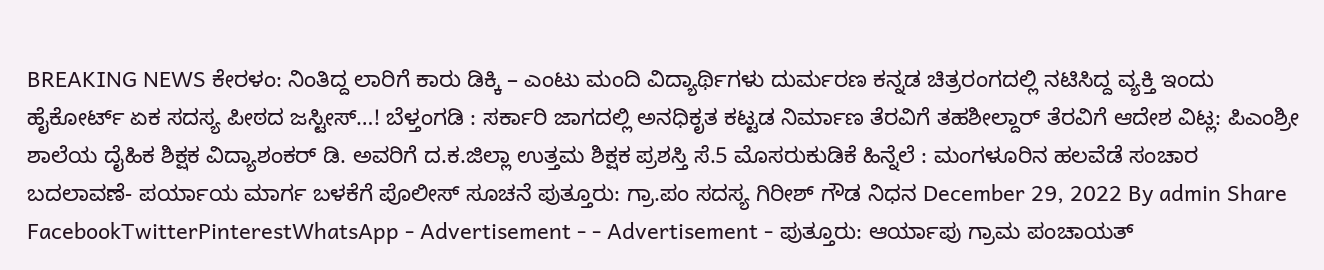BREAKING NEWS ಕೇರಳಂ: ನಿಂತಿದ್ದ ಲಾರಿಗೆ ಕಾರು ಡಿಕ್ಕಿ – ಎಂಟು ಮಂದಿ ವಿದ್ಯಾರ್ಥಿಗಳು ದುರ್ಮರಣ ಕನ್ನಡ ಚಿತ್ರರಂಗದಲ್ಲಿ ನಟಿಸಿದ್ದ ವ್ಯಕ್ತಿ ಇಂದು ಹೈಕೋರ್ಟ್ ಏಕ ಸದಸ್ಯ ಪೀಠದ ಜಸ್ಟೀಸ್…! ಬೆಳ್ತಂಗಡಿ : ಸರ್ಕಾರಿ ಜಾಗದಲ್ಲಿ ಅನಧಿಕೃತ ಕಟ್ಟಡ ನಿರ್ಮಾಣ ತೆರವಿಗೆ ತಹಶೀಲ್ದಾರ್ ತೆರವಿಗೆ ಆದೇಶ ವಿಟ್ಲ: ಪಿಎಂಶ್ರೀ ಶಾಲೆಯ ದೈಹಿಕ ಶಿಕ್ಷಕ ವಿದ್ಯಾಶಂಕರ್ ಡಿ. ಅವರಿಗೆ ದ.ಕ.ಜಿಲ್ಲಾ ಉತ್ತಮ ಶಿಕ್ಷಕ ಪ್ರಶಸ್ತಿ ಸೆ.5 ಮೊಸರುಕುಡಿಕೆ ಹಿನ್ನೆಲೆ : ಮಂಗಳೂರಿನ ಹಲವೆಡೆ ಸಂಚಾರ ಬದಲಾವಣೆ- ಪರ್ಯಾಯ ಮಾರ್ಗ ಬಳಕೆಗೆ ಪೊಲೀಸ್ ಸೂಚನೆ ಪುತ್ತೂರು: ಗ್ರಾ.ಪಂ ಸದಸ್ಯ ಗಿರೀಶ್ ಗೌಡ ನಿಧನ December 29, 2022 By admin Share FacebookTwitterPinterestWhatsApp - Advertisement - - Advertisement - ಪುತ್ತೂರು: ಆರ್ಯಾಪು ಗ್ರಾಮ ಪಂಚಾಯತ್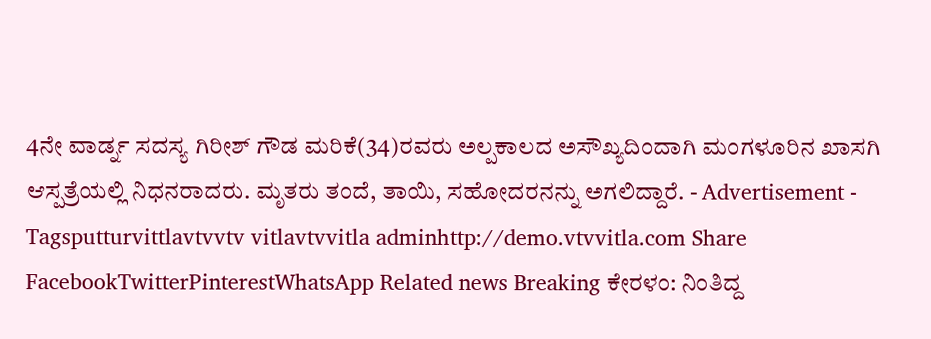4ನೇ ವಾರ್ಡ್ನ ಸದಸ್ಯ ಗಿರೀಶ್ ಗೌಡ ಮರಿಕೆ(34)ರವರು ಅಲ್ಪಕಾಲದ ಅಸೌಖ್ಯದಿಂದಾಗಿ ಮಂಗಳೂರಿನ ಖಾಸಗಿ ಆಸ್ಪತ್ರೆಯಲ್ಲಿ ನಿಧನರಾದರು. ಮೃತರು ತಂದೆ, ತಾಯಿ, ಸಹೋದರನನ್ನು ಅಗಲಿದ್ದಾರೆ. - Advertisement - Tagsputturvittlavtvvtv vitlavtvvitla adminhttp://demo.vtvvitla.com Share FacebookTwitterPinterestWhatsApp Related news Breaking ಕೇರಳಂ: ನಿಂತಿದ್ದ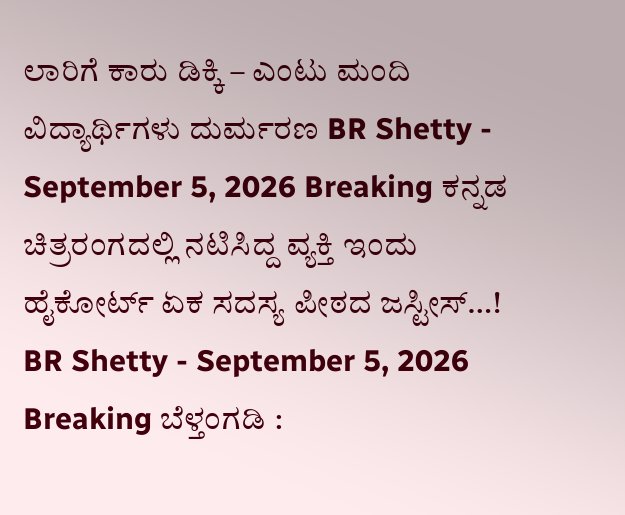ಲಾರಿಗೆ ಕಾರು ಡಿಕ್ಕಿ – ಎಂಟು ಮಂದಿ ವಿದ್ಯಾರ್ಥಿಗಳು ದುರ್ಮರಣ BR Shetty - September 5, 2026 Breaking ಕನ್ನಡ ಚಿತ್ರರಂಗದಲ್ಲಿ ನಟಿಸಿದ್ದ ವ್ಯಕ್ತಿ ಇಂದು ಹೈಕೋರ್ಟ್ ಏಕ ಸದಸ್ಯ ಪೀಠದ ಜಸ್ಟೀಸ್…! BR Shetty - September 5, 2026 Breaking ಬೆಳ್ತಂಗಡಿ :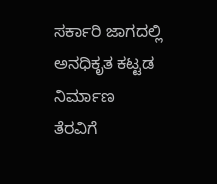ಸರ್ಕಾರಿ ಜಾಗದಲ್ಲಿ ಅನಧಿಕೃತ ಕಟ್ಟಡ ನಿರ್ಮಾಣ ತೆರವಿಗೆ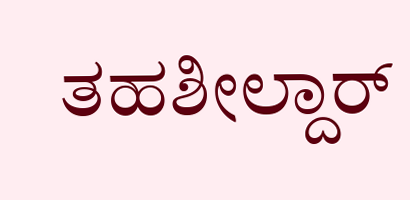ತಹಶೀಲ್ದಾರ್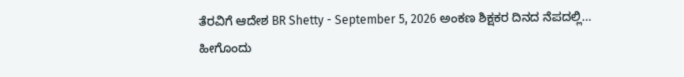ತೆರವಿಗೆ ಆದೇಶ BR Shetty - September 5, 2026 ಅಂಕಣ ಶಿಕ್ಷಕರ ದಿನದ ನೆಪದಲ್ಲಿ… ಹೀಗೊಂದು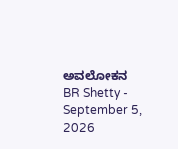ಅವಲೋಕನ BR Shetty - September 5, 2026